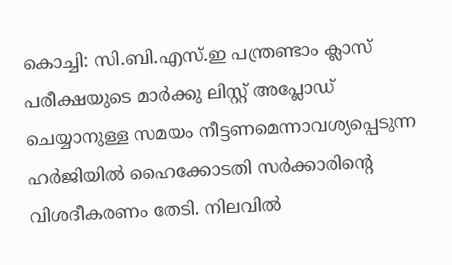കൊച്ചി: സി.ബി.എസ്.ഇ പന്ത്രണ്ടാം ക്ലാസ് പരീക്ഷയുടെ മാർക്കു ലിസ്റ്റ് അപ്ലോഡ് ചെയ്യാനുള്ള സമയം നീട്ടണമെന്നാവശ്യപ്പെടുന്ന ഹർജിയിൽ ഹൈക്കോടതി സർക്കാരിന്റെ വിശദീകരണം തേടി. നിലവിൽ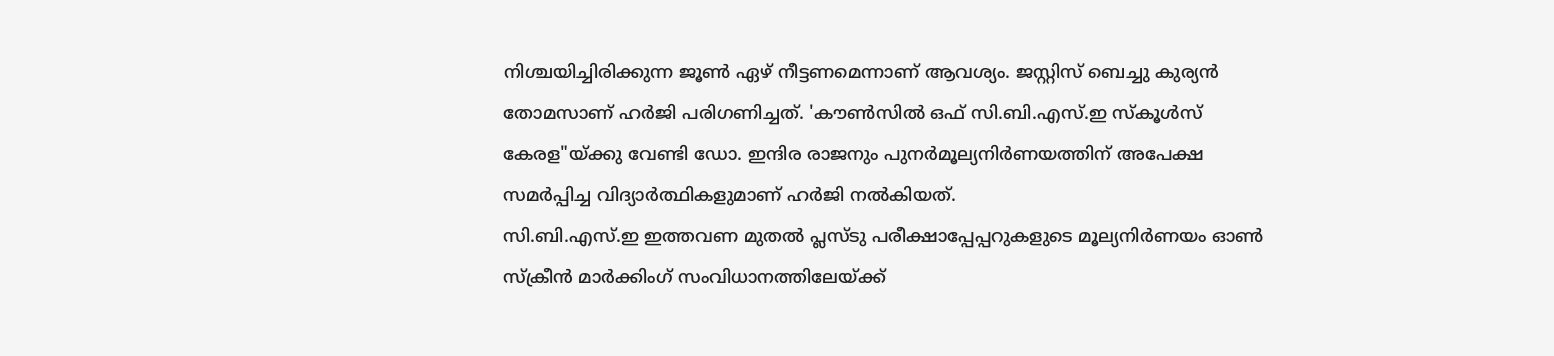നിശ്ചയിച്ചിരിക്കുന്ന ജൂൺ ഏഴ് നീട്ടണമെന്നാണ് ആവശ്യം. ജസ്റ്റിസ് ബെച്ചു കുര്യൻ തോമസാണ് ഹർജി പരിഗണിച്ചത്. 'കൗൺസിൽ ഒഫ് സി.ബി.എസ്.ഇ സ്കൂൾസ് കേരള"യ്ക്കു വേണ്ടി ഡോ. ഇന്ദിര രാജനും പുനർമൂല്യനിർണയത്തിന് അപേക്ഷ സമർപ്പിച്ച വിദ്യാർത്ഥികളുമാണ് ഹർജി നൽകിയത്.
സി.ബി.എസ്.ഇ ഇത്തവണ മുതൽ പ്ലസ്ടു പരീക്ഷാപ്പേപ്പറുകളുടെ മൂല്യനിർണയം ഓൺ സ്ക്രീൻ മാർക്കിംഗ് സംവിധാനത്തിലേയ്ക്ക്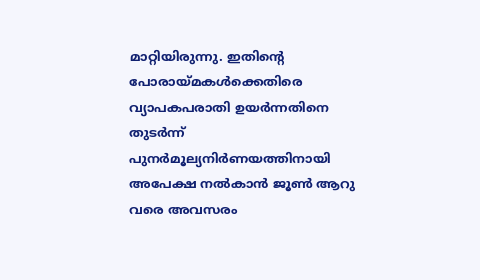മാറ്റിയിരുന്നു. ഇതിന്റെ പോരായ്മകൾക്കെതിരെ വ്യാപകപരാതി ഉയർന്നതിനെ തുടർന്ന് പുനർമൂല്യനിർണയത്തിനായി അപേക്ഷ നൽകാൻ ജൂൺ ആറു വരെ അവസരം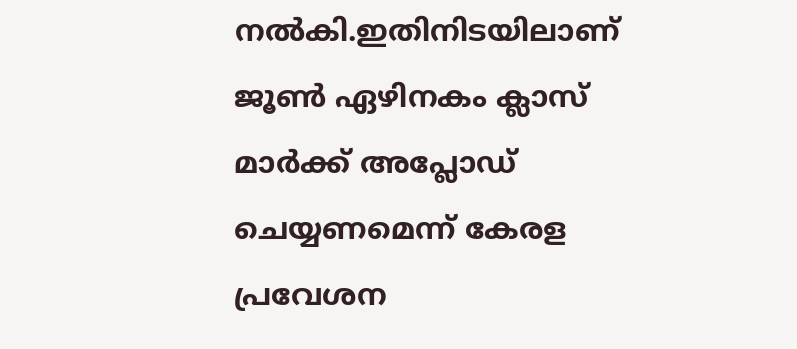നൽകി.ഇതിനിടയിലാണ് ജൂൺ ഏഴിനകം ക്ലാസ് മാർക്ക് അപ്ലോഡ് ചെയ്യണമെന്ന് കേരള പ്രവേശന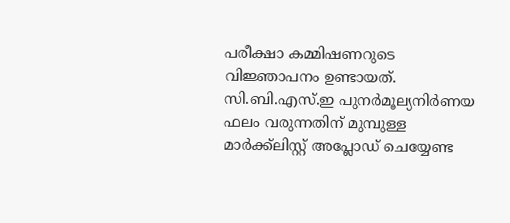പരീക്ഷാ കമ്മിഷണറുടെ വിജ്ഞാപനം ഉണ്ടായത്. സി.ബി.എസ്.ഇ പുനർമൂല്യനിർണയ ഫലം വരുന്നതിന് മുമ്പുള്ള മാർക്ക്ലിസ്റ്റ് അപ്ലോഡ് ചെയ്യേണ്ട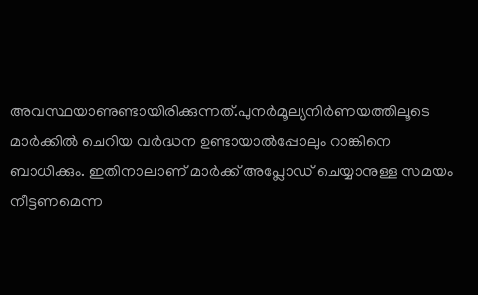അവസ്ഥയാണുണ്ടായിരിക്കുന്നത്.പുനർമൂല്യനിർണയത്തിലൂടെ മാർക്കിൽ ചെറിയ വർദ്ധന ഉണ്ടായാൽപ്പോലും റാങ്കിനെ ബാധിക്കും. ഇതിനാലാണ് മാർക്ക് അപ്ലോഡ് ചെയ്യാനുള്ള സമയം നീട്ടണമെന്ന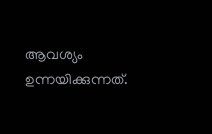ആവശ്യം ഉന്നയിക്കുന്നത്.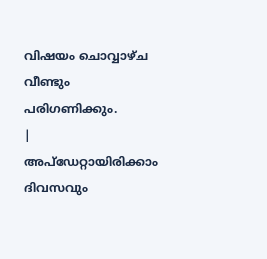വിഷയം ചൊവ്വാഴ്ച വീണ്ടും പരിഗണിക്കും.
|
അപ്ഡേറ്റായിരിക്കാം ദിവസവും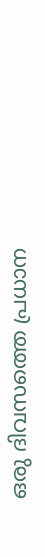ഒരു ദിവസത്തെ പ്രധാന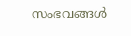സംഭവങ്ങൾ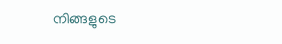നിങ്ങളുടെ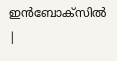ഇൻബോക്സിൽ |